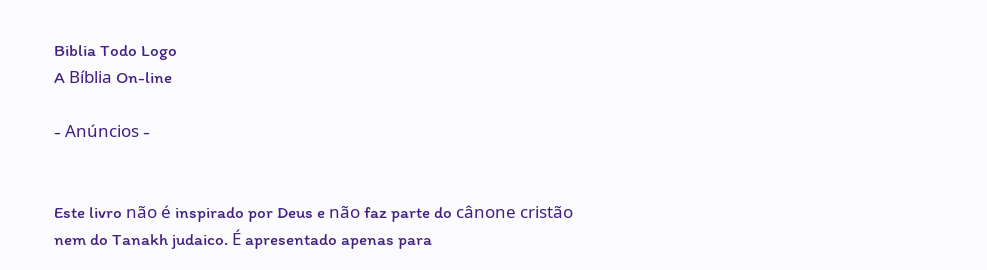Biblia Todo Logo
A Bíblia On-line

- Anúncios -


Este livro não é inspirado por Deus e não faz parte do cânone cristão nem do Tanakh judaico. É apresentado apenas para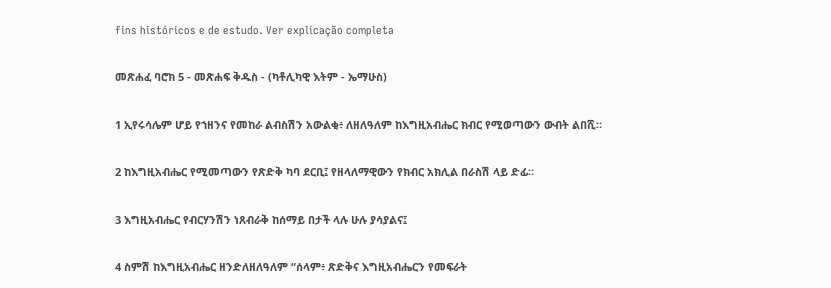fins históricos e de estudo. Ver explicação completa

መጽሐፈ ባሮክ 5 - መጽሐፍ ቅዱስ - (ካቶሊካዊ እትም - ኤማሁስ)

1 ኢየሩሳሌም ሆይ የኀዘንና የመከራ ልብስሽን አውልቂ፥ ለዘለዓለም ከእግዚአብሔር ክብር የሚወጣውን ውብት ልበሺ።

2 ከእግዚአብሔር የሚመጣውን የጽድቅ ካባ ደርቢ፤ የዘላለማዊውን የክብር አክሊል በራስሽ ላይ ድፊ።

3 እግዚአብሔር የብርሃንሽን ነጸብራቅ ከሰማይ በታች ላሉ ሁሉ ያሳያልና፤

4 ስምሽ ከእግዚአብሔር ዘንድለዘለዓለም “ሰላም፥ ጽድቅና እግዚአብሔርን የመፍራት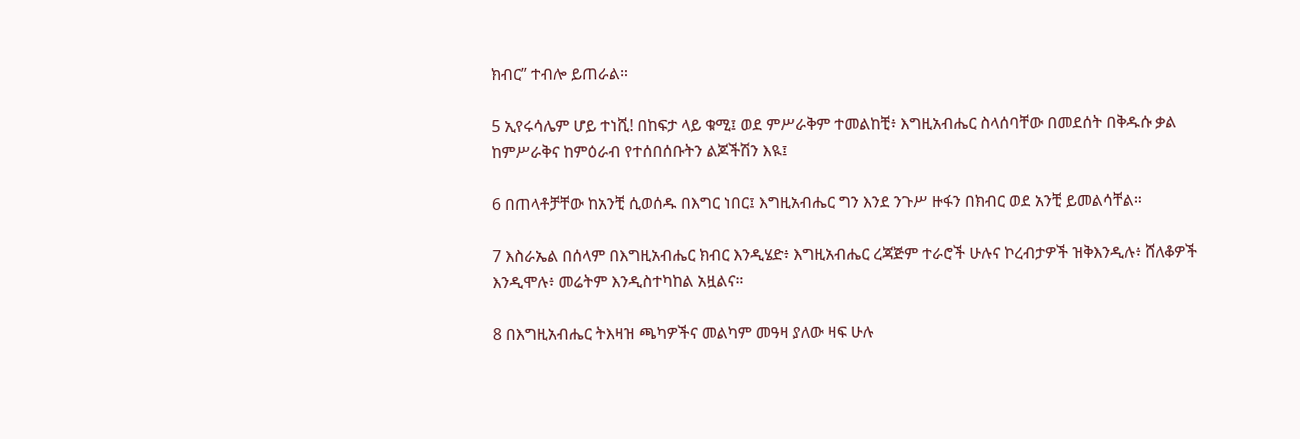ክብር” ተብሎ ይጠራል።

5 ኢየሩሳሌም ሆይ ተነሺ! በከፍታ ላይ ቁሚ፤ ወደ ምሥራቅም ተመልከቺ፥ እግዚአብሔር ስላሰባቸው በመደሰት በቅዱሱ ቃል ከምሥራቅና ከምዕራብ የተሰበሰቡትን ልጆችሽን እዪ፤

6 በጠላቶቻቸው ከአንቺ ሲወሰዱ በእግር ነበር፤ እግዚአብሔር ግን እንደ ንጉሥ ዙፋን በክብር ወደ አንቺ ይመልሳቸል።

7 እስራኤል በሰላም በእግዚአብሔር ክብር እንዲሄድ፥ እግዚአብሔር ረጃጅም ተራሮች ሁሉና ኮረብታዎች ዝቅእንዲሉ፥ ሸለቆዎች እንዲሞሉ፥ መሬትም እንዲስተካከል አዟልና።

8 በእግዚአብሔር ትእዛዝ ጫካዎችና መልካም መዓዛ ያለው ዛፍ ሁሉ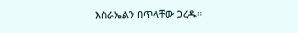እስራኤልን በጥላቸው ጋረዱ።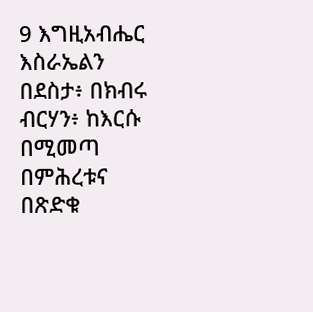9 እግዚአብሔር እስራኤልን በደስታ፥ በክብሩ ብርሃን፥ ከእርሱ በሚመጣ በምሕረቱና በጽድቁ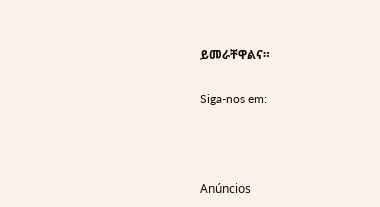ይመራቸዋልና።

Siga-nos em:



Anúncios